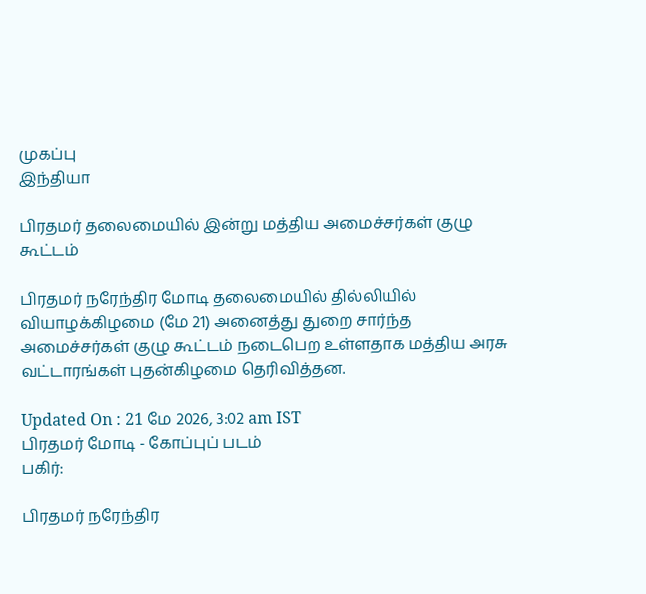முகப்பு
இந்தியா

பிரதமர் தலைமையில் இன்று மத்திய அமைச்சர்கள் குழு கூட்டம்

பிரதமர் நரேந்திர மோடி தலைமையில் தில்லியில் வியாழக்கிழமை (மே 21) அனைத்து துறை சார்ந்த அமைச்சர்கள் குழு கூட்டம் நடைபெற உள்ளதாக மத்திய அரசு வட்டாரங்கள் புதன்கிழமை தெரிவித்தன.

Updated On : 21 மே 2026, 3:02 am IST
பிரதமர் மோடி - கோப்புப் படம்
பகிர்:

பிரதமர் நரேந்திர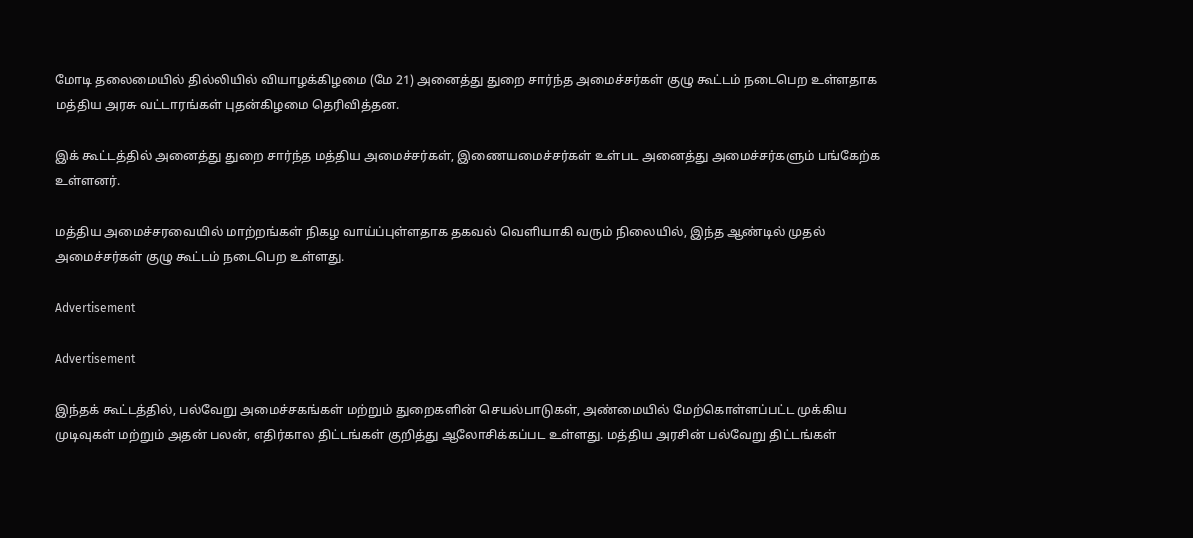மோடி தலைமையில் தில்லியில் வியாழக்கிழமை (மே 21) அனைத்து துறை சார்ந்த அமைச்சர்கள் குழு கூட்டம் நடைபெற உள்ளதாக மத்திய அரசு வட்டாரங்கள் புதன்கிழமை தெரிவித்தன.

இக் கூட்டத்தில் அனைத்து துறை சார்ந்த மத்திய அமைச்சர்கள், இணையமைச்சர்கள் உள்பட அனைத்து அமைச்சர்களும் பங்கேற்க உள்ளனர்.

மத்திய அமைச்சரவையில் மாற்றங்கள் நிகழ வாய்ப்புள்ளதாக தகவல் வெளியாகி வரும் நிலையில், இந்த ஆண்டில் முதல் அமைச்சர்கள் குழு கூட்டம் நடைபெற உள்ளது.

Advertisement

Advertisement

இந்தக் கூட்டத்தில், பல்வேறு அமைச்சகங்கள் மற்றும் துறைகளின் செயல்பாடுகள், அண்மையில் மேற்கொள்ளப்பட்ட முக்கிய முடிவுகள் மற்றும் அதன் பலன், எதிர்கால திட்டங்கள் குறித்து ஆலோசிக்கப்பட உள்ளது. மத்திய அரசின் பல்வேறு திட்டங்கள்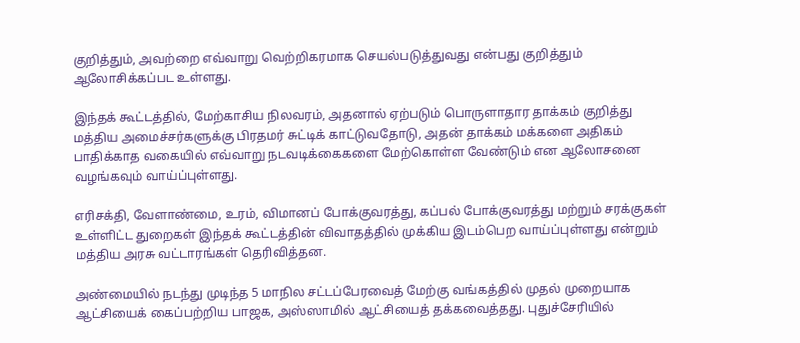குறித்தும், அவற்றை எவ்வாறு வெற்றிகரமாக செயல்படுத்துவது என்பது குறித்தும் ஆலோசிக்கப்பட உள்ளது.

இந்தக் கூட்டத்தில், மேற்காசிய நிலவரம், அதனால் ஏற்படும் பொருளாதார தாக்கம் குறித்து மத்திய அமைச்சர்களுக்கு பிரதமர் சுட்டிக் காட்டுவதோடு, அதன் தாக்கம் மக்களை அதிகம் பாதிக்காத வகையில் எவ்வாறு நடவடிக்கைகளை மேற்கொள்ள வேண்டும் என ஆலோசனை வழங்கவும் வாய்ப்புள்ளது.

எரிசக்தி, வேளாண்மை, உரம், விமானப் போக்குவரத்து, கப்பல் போக்குவரத்து மற்றும் சரக்குகள் உள்ளிட்ட துறைகள் இந்தக் கூட்டத்தின் விவாதத்தில் முக்கிய இடம்பெற வாய்ப்புள்ளது என்றும் மத்திய அரசு வட்டாரங்கள் தெரிவித்தன.

அண்மையில் நடந்து முடிந்த 5 மாநில சட்டப்பேரவைத் மேற்கு வங்கத்தில் முதல் முறையாக ஆட்சியைக் கைப்பற்றிய பாஜக, அஸ்ஸாமில் ஆட்சியைத் தக்கவைத்தது. புதுச்சேரியில்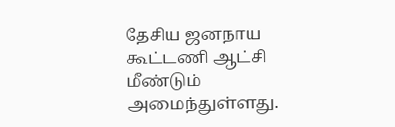தேசிய ஜனநாய கூட்டணி ஆட்சி மீண்டும் அமைந்துள்ளது.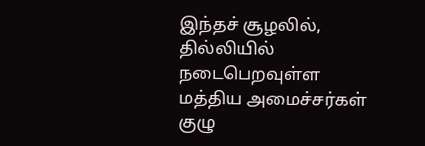இந்தச் சூழலில், தில்லியில் நடைபெறவுள்ள மத்திய அமைச்சர்கள் குழு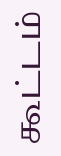கூட்டம்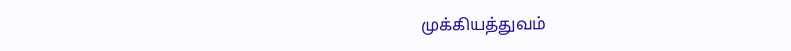முக்கியத்துவம்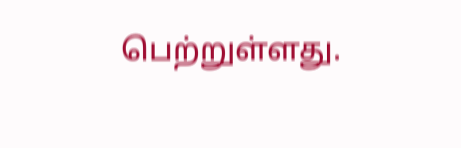பெற்றுள்ளது.